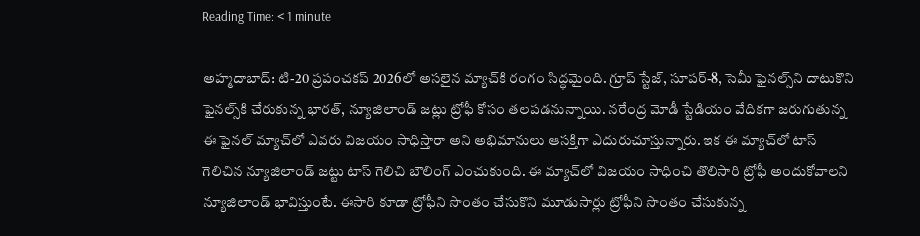Reading Time: < 1 minute

అహ్మదాబాద్: టి-20 ప్రపంచకప్ 2026లో అసలైన మ్యాచ్‌కి రంగం సిద్ధమైంది. గ్రూప్ స్టేజ్, సూపర్-8, సెమీ ఫైనల్స్‌ని దాటుకొని ఫైనల్స్‌కి చేరుకున్న భారత్, న్యూజిలాండ్ జట్లు ట్రోఫీ కోసం తలపడనున్నాయి. నరేంద్ర మోడీ స్టేడియం వేదికగా జరుగుతున్న ఈ ఫైనల్ మ్యాచ్‌లో ఎవరు విజయం సాధిస్తారా అని అభిమానులు ఆసక్తిగా ఎదురుచూస్తున్నారు. ఇక ఈ మ్యాచ్‌లో టాస్ గెలిచిన న్యూజిలాండ్ జట్టు టాస్ గెలిచి బౌలింగ్ ఎంచుకుంది. ఈ మ్యాచ్‌లో విజయం సాధించి తొలిసారి ట్రోఫీ అందుకోవాలని న్యూజిలాండ్ భావిస్తుంటే. ఈసారి కూడా ట్రోఫీని సొంతం చేసుకొని మూడుసార్లు ట్రోఫీని సొంతం చేసుకున్న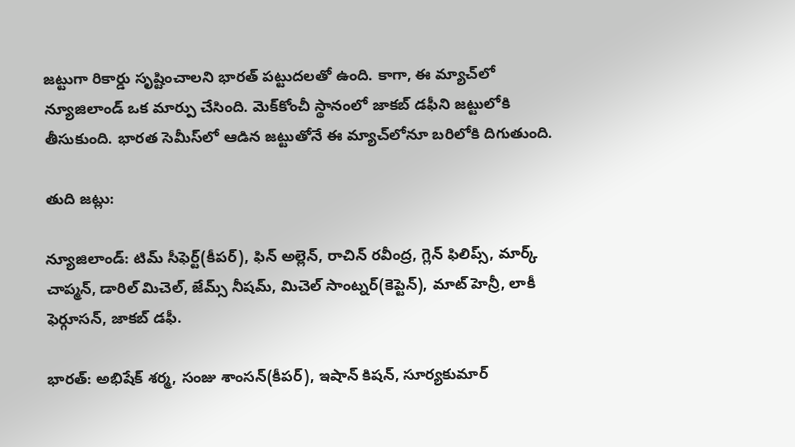జట్టుగా రికార్డు సృష్టించాలని భారత్ పట్టుదలతో ఉంది. కాగా, ఈ మ్యాచ్‌లో న్యూజిలాండ్ ఒక మార్పు చేసింది. మెక్‌కోంచీ స్థానంలో జాకబ్ డఫీని జట్టులోకి తీసుకుంది. భారత సెమీస్‌లో ఆడిన జట్టుతోనే ఈ మ్యాచ్‌లోనూ బరిలోకి దిగుతుంది.

తుది జట్లు:

న్యూజిలాండ్: టిమ్ సీఫెర్ట్(కీపర్), ఫిన్ అల్లెన్, రాచిన్ రవీంద్ర, గ్లెన్ ఫిలిప్స్, మార్క్ చాప్మన్, డారిల్ మిచెల్, జేమ్స్ నీషమ్, మిచెల్ సాంట్నర్(కెప్టెన్), మాట్ హెన్రీ, లాకీ ఫెర్గూసన్, జాకబ్ డఫీ.

భారత్: అభిషేక్ శర్మ, సంజు శాంసన్(కీపర్), ఇషాన్ కిషన్, సూర్యకుమార్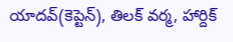యాదవ్(కెప్టెన్), తిలక్ వర్మ, హార్దిక్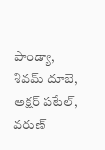పాండ్యా, శివమ్ దూబె, అక్షర్ పటేల్, వరుణ్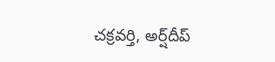చక్రవర్తి, అర్ష్‌దీప్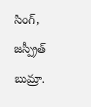సింగ్, జస్ప్రీత్ బుమ్రా.